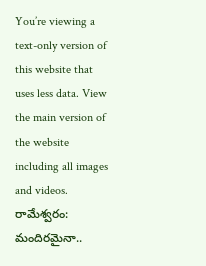You’re viewing a text-only version of this website that uses less data. View the main version of the website including all images and videos.
రామేశ్వరం: మందిరమైనా..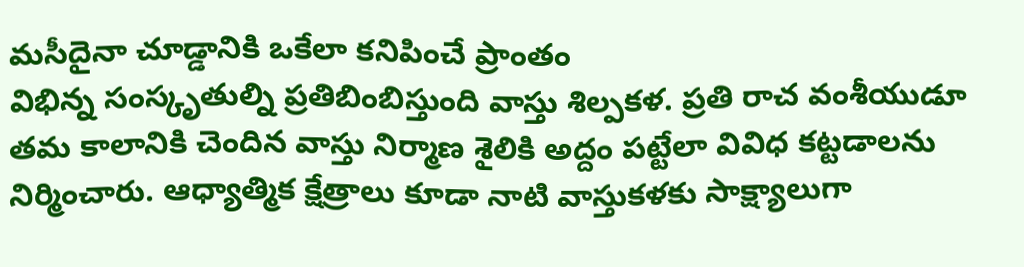మసీదైనా చూడ్డానికి ఒకేలా కనిపించే ప్రాంతం
విభిన్న సంస్కృతుల్ని ప్రతిబింబిస్తుంది వాస్తు శిల్పకళ. ప్రతి రాచ వంశీయుడూ తమ కాలానికి చెందిన వాస్తు నిర్మాణ శైలికి అద్దం పట్టేలా వివిధ కట్టడాలను నిర్మించారు. ఆధ్యాత్మిక క్షేత్రాలు కూడా నాటి వాస్తుకళకు సాక్ష్యాలుగా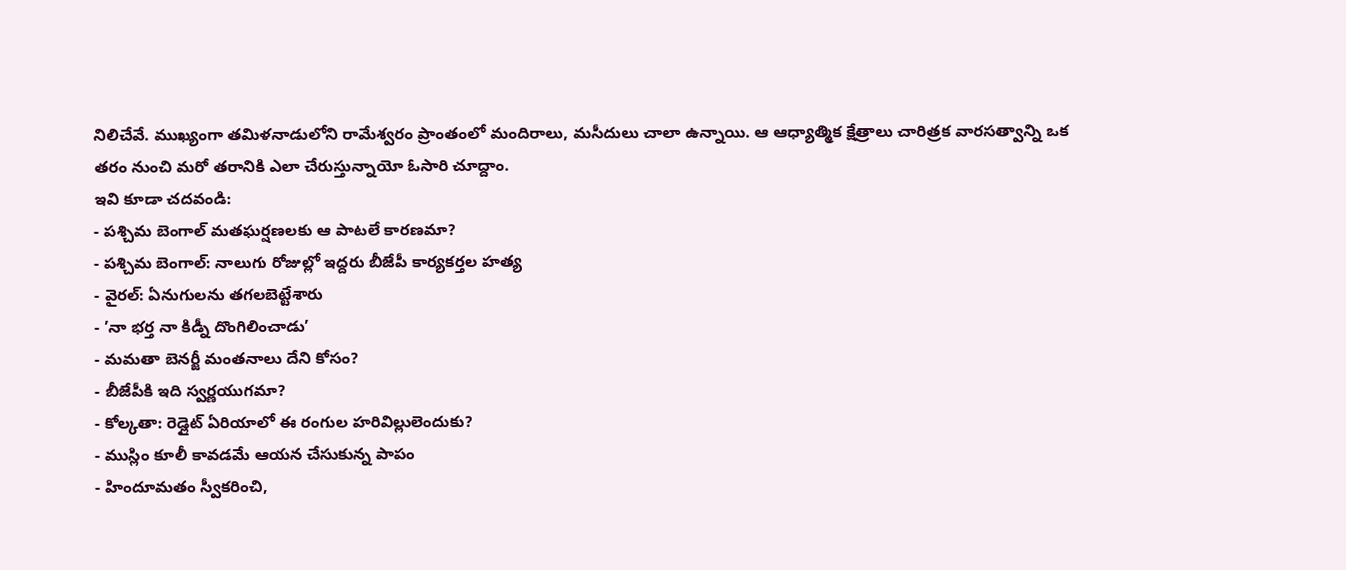నిలిచేవే. ముఖ్యంగా తమిళనాడులోని రామేశ్వరం ప్రాంతంలో మందిరాలు, మసీదులు చాలా ఉన్నాయి. ఆ ఆధ్యాత్మిక క్షేత్రాలు చారిత్రక వారసత్వాన్ని ఒక తరం నుంచి మరో తరానికి ఎలా చేరుస్తున్నాయో ఓసారి చూద్దాం.
ఇవి కూడా చదవండి:
- పశ్చిమ బెంగాల్ మతఘర్షణలకు ఆ పాటలే కారణమా?
- పశ్చిమ బెంగాల్: నాలుగు రోజుల్లో ఇద్దరు బీజేపీ కార్యకర్తల హత్య
- వైరల్: ఏనుగులను తగలబెట్టేశారు
- ’నా భర్త నా కిడ్నీ దొంగిలించాడు’
- మమతా బెనర్జీ మంతనాలు దేని కోసం?
- బీజేపీకి ఇది స్వర్ణయుగమా?
- కోల్కతా: రెడ్లైట్ ఏరియాలో ఈ రంగుల హరివిల్లులెందుకు?
- ముస్లిం కూలీ కావడమే ఆయన చేసుకున్న పాపం
- హిందూమతం స్వీకరించి,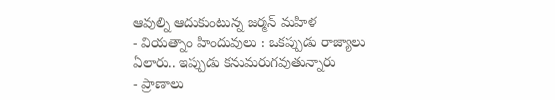ఆవుల్ని ఆదుకుంటున్న జర్మన్ మహిళ
- వియత్నాం హిందువులు : ఒకప్పుడు రాజ్యాలు ఏలారు.. ఇప్పుడు కనుమరుగవుతున్నారు
- ప్రాణాలు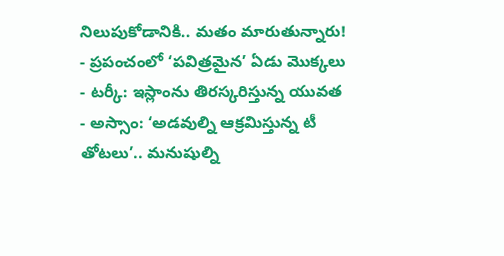నిలుపుకోడానికి.. మతం మారుతున్నారు!
- ప్రపంచంలో ‘పవిత్రమైన’ ఏడు మొక్కలు
- టర్కీ: ఇస్లాంను తిరస్కరిస్తున్న యువత
- అస్సాం: ‘అడవుల్ని ఆక్రమిస్తున్న టీ తోటలు’.. మనుషుల్ని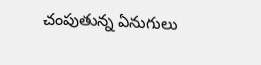చంపుతున్న ఏనుగులు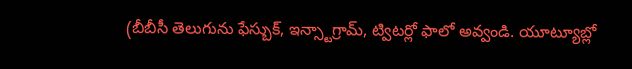(బీబీసీ తెలుగును ఫేస్బుక్, ఇన్స్టాగ్రామ్, ట్విటర్లో ఫాలో అవ్వండి. యూట్యూబ్లో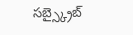సబ్స్క్రైబ్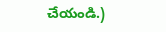చేయండి.)